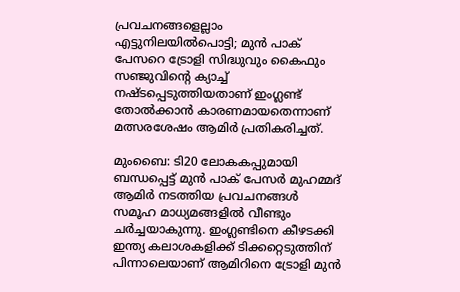പ്രവചനങ്ങളെല്ലാം എട്ടുനിലയിൽപൊട്ടി; മുൻ പാക് പേസറെ ട്രോളി സിദ്ധുവും കൈഫും
സഞ്ജുവിന്റെ ക്യാച്ച് നഷ്ടപ്പെടുത്തിയതാണ് ഇംഗ്ലണ്ട് തോൽക്കാൻ കാരണമായതെന്നാണ് മത്സരശേഷം ആമിർ പ്രതികരിച്ചത്.

മുംബൈ: ടി20 ലോകകപ്പുമായി ബന്ധപ്പെട്ട് മുൻ പാക് പേസർ മുഹമ്മദ് ആമിർ നടത്തിയ പ്രവചനങ്ങൾ സമൂഹ മാധ്യമങ്ങളിൽ വീണ്ടും ചർച്ചയാകുന്നു. ഇംഗ്ലണ്ടിനെ കീഴടക്കി ഇന്ത്യ കലാശകളിക്ക് ടിക്കറ്റെടുത്തിന് പിന്നാലെയാണ് ആമിറിനെ ട്രോളി മുൻ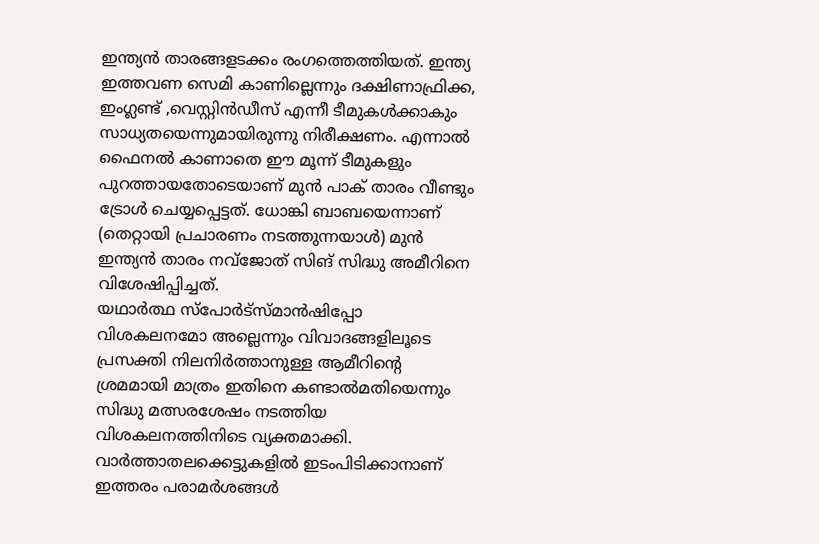ഇന്ത്യൻ താരങ്ങളടക്കം രംഗത്തെത്തിയത്. ഇന്ത്യ ഇത്തവണ സെമി കാണില്ലെന്നും ദക്ഷിണാഫ്രിക്ക, ഇംഗ്ലണ്ട് ,വെസ്റ്റിൻഡീസ് എന്നീ ടീമുകൾക്കാകും സാധ്യതയെന്നുമായിരുന്നു നിരീക്ഷണം. എന്നാൽ ഫൈനൽ കാണാതെ ഈ മൂന്ന് ടീമുകളും പുറത്തായതോടെയാണ് മുൻ പാക് താരം വീണ്ടും ട്രോൾ ചെയ്യപ്പെട്ടത്. ധോങ്കി ബാബയെന്നാണ് (തെറ്റായി പ്രചാരണം നടത്തുന്നയാൾ) മുൻ ഇന്ത്യൻ താരം നവ്ജോത് സിങ് സിദ്ധു അമീറിനെ വിശേഷിപ്പിച്ചത്.
യഥാർത്ഥ സ്പോർട്സ്മാൻഷിപ്പോ വിശകലനമോ അല്ലെന്നും വിവാദങ്ങളിലൂടെ പ്രസക്തി നിലനിർത്താനുള്ള ആമീറിന്റെ ശ്രമമായി മാത്രം ഇതിനെ കണ്ടാൽമതിയെന്നും സിദ്ധു മത്സരശേഷം നടത്തിയ വിശകലനത്തിനിടെ വ്യക്തമാക്കി. വാർത്താതലക്കെട്ടുകളിൽ ഇടംപിടിക്കാനാണ് ഇത്തരം പരാമർശങ്ങൾ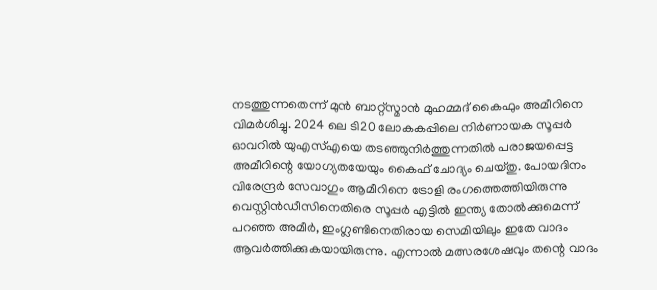നടത്തുന്നതെന്ന് മുൻ ബാറ്റ്സ്മാൻ മുഹമ്മദ് കൈഫും അമീറിനെ വിമർശിച്ചു. 2024 ലെ ടി20 ലോകകപ്പിലെ നിർണായക സൂപ്പർ ഓവറിൽ യുഎസ്എയെ തടഞ്ഞുനിർത്തുന്നതിൽ പരാജയപ്പെട്ട അമീറിന്റെ യോഗ്യതയേയും കൈഫ് ചോദ്യം ചെയ്തു. പോയദിനം വിരേന്ദ്രർ സേവാഗും ആമീറിനെ ട്രോളി രംഗത്തെത്തിയിരുന്നു
വെസ്റ്റിൻഡീസിനെതിരെ സൂപ്പർ എട്ടിൽ ഇന്ത്യ തോൽക്കുമെന്ന് പറഞ്ഞ അമീർ, ഇംഗ്ലണ്ടിനെതിരായ സെമിയിലും ഇതേ വാദം ആവർത്തിക്കുകയായിരുന്നു. എന്നാൽ മത്സരശേഷവും തന്റെ വാദം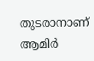തുടരാനാണ് ആമിർ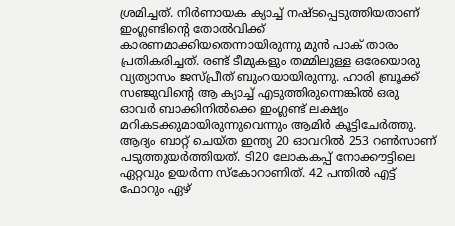ശ്രമിച്ചത്. നിർണായക ക്യാച്ച് നഷ്ടപ്പെടുത്തിയതാണ് ഇംഗ്ലണ്ടിന്റെ തോൽവിക്ക് കാരണമാക്കിയതെന്നായിരുന്നു മുൻ പാക് താരം പ്രതികരിച്ചത്. രണ്ട് ടീമുകളും തമ്മിലുള്ള ഒരേയൊരു വ്യത്യാസം ജസ്പ്രീത് ബുംറയായിരുന്നു. ഹാരി ബ്രൂക്ക് സഞ്ജുവിന്റെ ആ ക്യാച്ച് എടുത്തിരുന്നെങ്കിൽ ഒരു ഓവർ ബാക്കിനിൽക്കെ ഇംഗ്ലണ്ട് ലക്ഷ്യം മറികടക്കുമായിരുന്നുവെന്നും ആമിർ കൂട്ടിചേർത്തു. ആദ്യം ബാറ്റ് ചെയ്ത ഇന്ത്യ 20 ഓവറിൽ 253 റൺസാണ് പടുത്തുയർത്തിയത്. ടി20 ലോകകപ്പ് നോക്കൗട്ടിലെ ഏറ്റവും ഉയർന്ന സ്കോറാണിത്. 42 പന്തിൽ എട്ട് ഫോറും ഏഴ്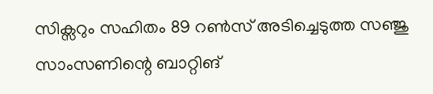സിക്സറും സഹിതം 89 റൺസ് അടിച്ചെടുത്ത സഞ്ജു സാംസണിന്റെ ബാറ്റിങ്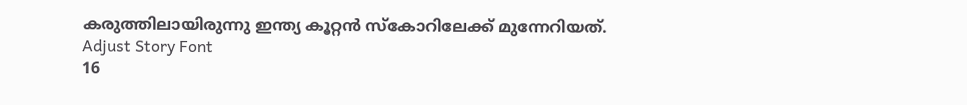കരുത്തിലായിരുന്നു ഇന്ത്യ കൂറ്റൻ സ്കോറിലേക്ക് മുന്നേറിയത്.
Adjust Story Font
16